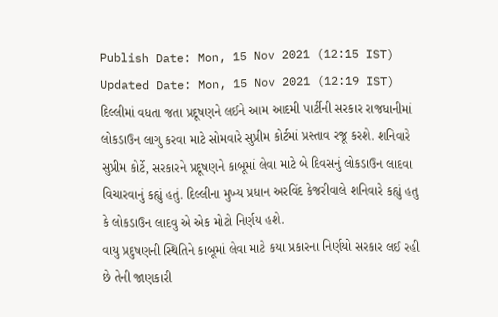Publish Date: Mon, 15 Nov 2021 (12:15 IST)
Updated Date: Mon, 15 Nov 2021 (12:19 IST)
દિલ્લીમાં વધતા જતા પ્રદૂષણને લઈને આમ આદમી પાર્ટીની સરકાર રાજધાનીમાં લોકડાઉન લાગુ કરવા માટે સોમવારે સુપ્રીમ કોર્ટમાં પ્રસ્તાવ રજૂ કરશે. શનિવારે સુપ્રીમ કોર્ટે, સરકારને પ્રદૂષણને કાબૂમાં લેવા માટે બે દિવસનું લોકડાઉન લાદવા વિચારવાનું કહ્યું હતું. દિલ્લીના મુખ્ય પ્રધાન અરવિંદ કેજરીવાલે શનિવારે કહ્યું હતુ કે લોકડાઉન લાદવુ એ એક મોટો નિર્ણય હશે.
વાયુ પ્રદુષણની સ્થિતિને કાબૂમાં લેવા માટે કયા પ્રકારના નિર્ણયો સરકાર લઈ રહી છે તેની જાણકારી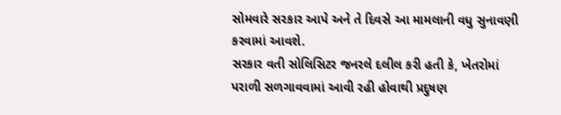સોમવારે સરકાર આપે અને તે દિવસે આ મામલાની વધુ સુનાવણી કરવામાં આવશે.
સરકાર વતી સોલિસિટર જનરલે દલીલ કરી હતી કે, ખેતરોમાં પરાળી સળગાવવામાં આવી રહી હોવાથી પ્રદુષણ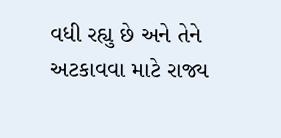વધી રહ્યુ છે અને તેને અટકાવવા માટે રાજ્ય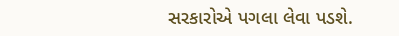સરકારોએ પગલા લેવા પડશે.